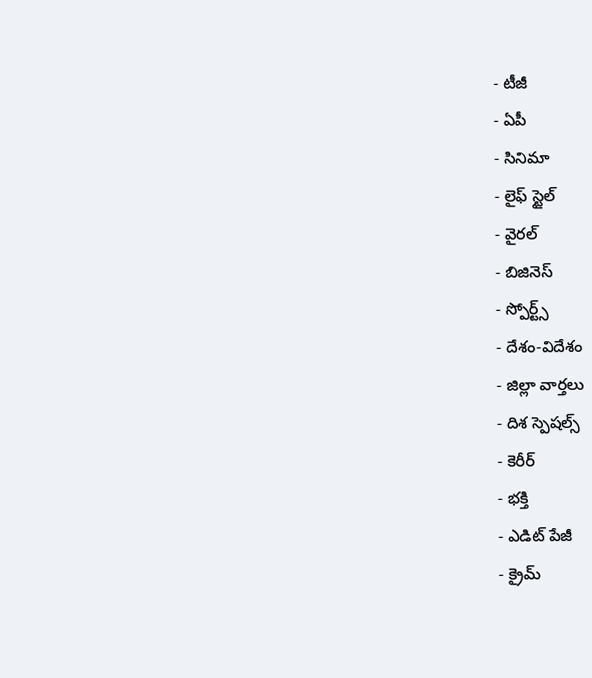- టీజీ
- ఏపీ
- సినిమా
- లైఫ్ స్టైల్
- వైరల్
- బిజినెస్
- స్పోర్ట్స్
- దేశం-విదేశం
- జిల్లా వార్తలు
- దిశ స్పెషల్స్
- కెరీర్
- భక్తి
- ఎడిట్ పేజీ
- క్రైమ్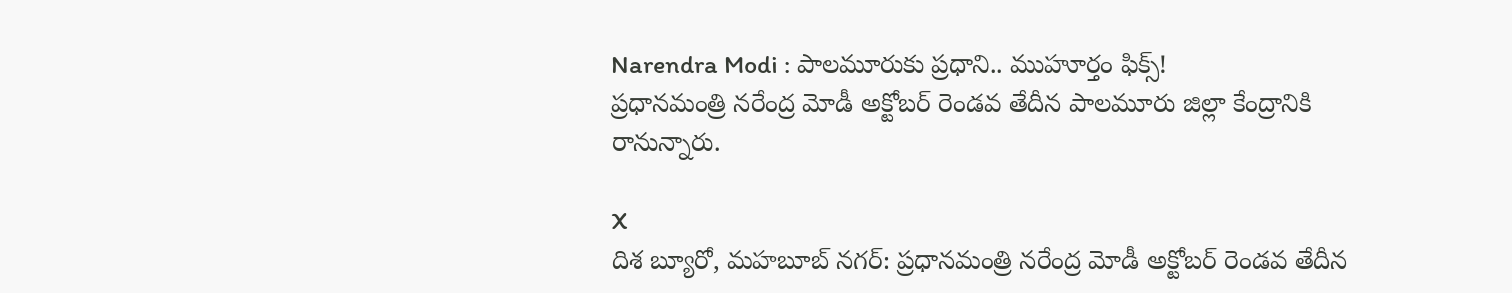Narendra Modi : పాలమూరుకు ప్రధాని.. ముహూర్తం ఫిక్స్!
ప్రధానమంత్రి నరేంద్ర మోడీ అక్టోబర్ రెండవ తేదీన పాలమూరు జిల్లా కేంద్రానికి రానున్నారు.

X
దిశ బ్యూరో, మహబూబ్ నగర్: ప్రధానమంత్రి నరేంద్ర మోడీ అక్టోబర్ రెండవ తేదీన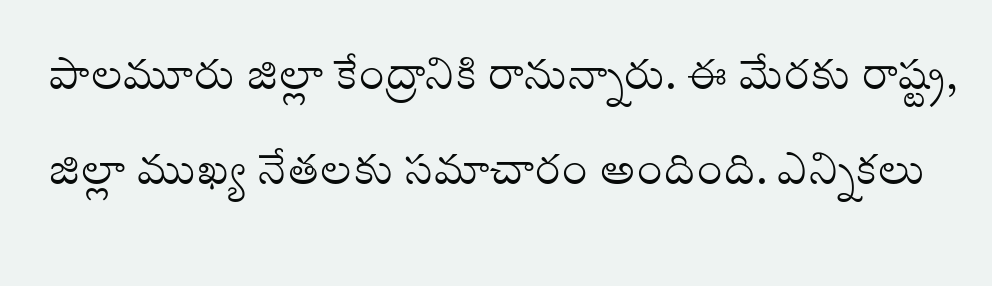పాలమూరు జిల్లా కేంద్రానికి రానున్నారు. ఈ మేరకు రాష్ట్ర, జిల్లా ముఖ్య నేతలకు సమాచారం అందింది. ఎన్నికలు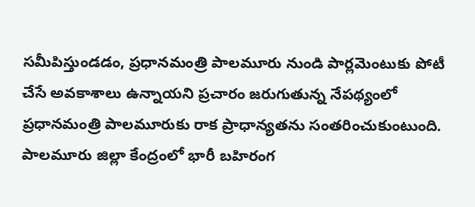సమీపిస్తుండడం, ప్రధానమంత్రి పాలమూరు నుండి పార్లమెంటుకు పోటీ చేసే అవకాశాలు ఉన్నాయని ప్రచారం జరుగుతున్న నేపథ్యంలో ప్రధానమంత్రి పాలమూరుకు రాక ప్రాధాన్యతను సంతరించుకుంటుంది. పాలమూరు జిల్లా కేంద్రంలో భారీ బహిరంగ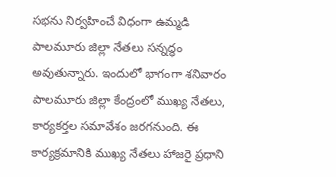సభను నిర్వహించే విధంగా ఉమ్మడి పాలమూరు జిల్లా నేతలు సన్నద్ధం అవుతున్నారు. ఇందులో భాగంగా శనివారం పాలమూరు జిల్లా కేంద్రంలో ముఖ్య నేతలు, కార్యకర్తల సమావేశం జరగనుంది. ఈ కార్యక్రమానికి ముఖ్య నేతలు హాజరై ప్రధాని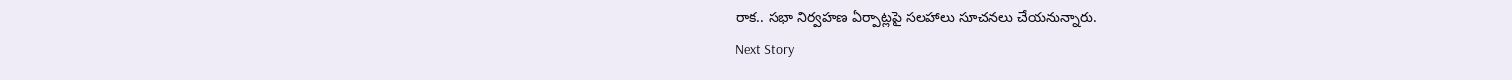రాక.. సభా నిర్వహణ ఏర్పాట్లపై సలహాలు సూచనలు చేయనున్నారు.
Next Story